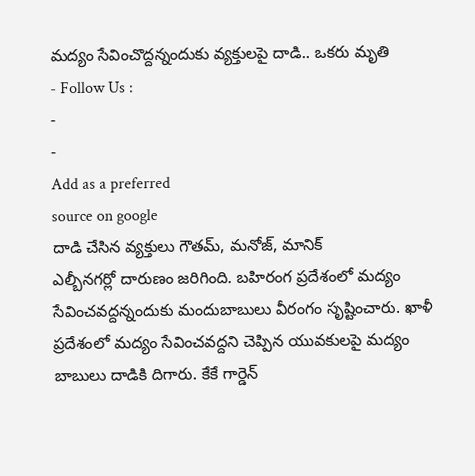మద్యం సేవించొద్దన్నందుకు వ్యక్తులపై దాడి.. ఒకరు మృతి
- Follow Us :
-
-
Add as a preferred
source on google
దాడి చేసిన వ్యక్తులు గౌతమ్, మనోజ్, మానిక్
ఎల్బీనగర్లో దారుణం జరిగింది. బహిరంగ ప్రదేశంలో మద్యం సేవించవద్దన్నందుకు మందుబాబులు వీరంగం సృష్టించారు. ఖాళీ ప్రదేశంలో మద్యం సేవించవద్దని చెప్పిన యువకులపై మద్యం బాబులు దాడికి దిగారు. కేకే గార్డెన్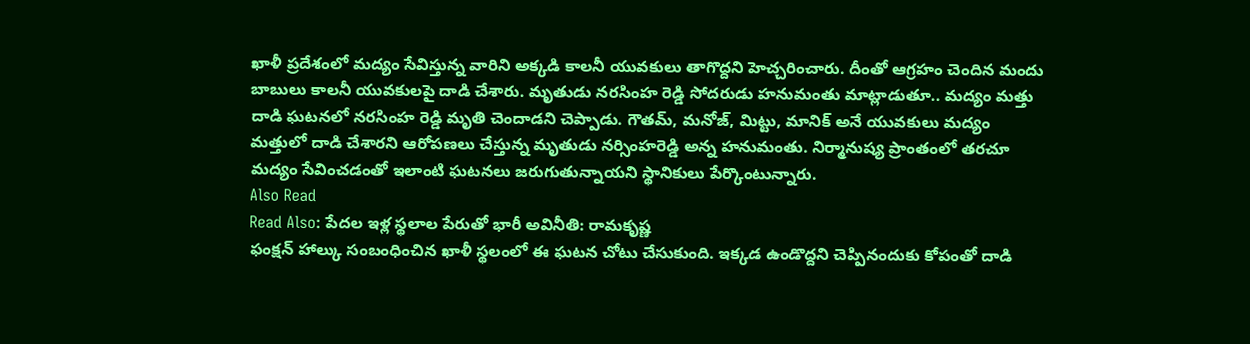ఖాళీ ప్రదేశంలో మద్యం సేవిస్తున్న వారిని అక్కడి కాలనీ యువకులు తాగొద్దని హెచ్చరించారు. దీంతో ఆగ్రహం చెందిన మందు బాబులు కాలనీ యువకులపై దాడి చేశారు. మృతుడు నరసింహ రెడ్డి సోదరుడు హనుమంతు మాట్లాడుతూ.. మద్యం మత్తు దాడి ఘటనలో నరసింహ రెడ్డి మృతి చెందాడని చెప్పాడు. గౌతమ్, మనోజ్, మిట్టు, మానిక్ అనే యువకులు మద్యం మత్తులో దాడి చేశారని ఆరోపణలు చేస్తున్న మృతుడు నర్సింహరెడ్డి అన్న హనుమంతు. నిర్మానుష్య ప్రాంతంలో తరచూ మద్యం సేవించడంతో ఇలాంటి ఘటనలు జరుగుతున్నాయని స్థానికులు పేర్కొంటున్నారు.
Also Read
Read Also: పేదల ఇళ్ల స్థలాల పేరుతో భారీ అవినీతి: రామకృష్ణ
ఫంక్షన్ హాల్కు సంబంధించిన ఖాళీ స్థలంలో ఈ ఘటన చోటు చేసుకుంది. ఇక్కడ ఉండొద్దని చెప్పినందుకు కోపంతో దాడి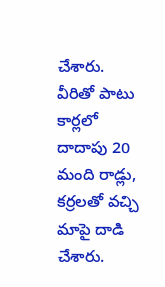చేశారు. వీరితో పాటు కార్లలో దాదాపు 20 మంది రాడ్లు, కర్రలతో వచ్చి మాపై దాడి చేశారు.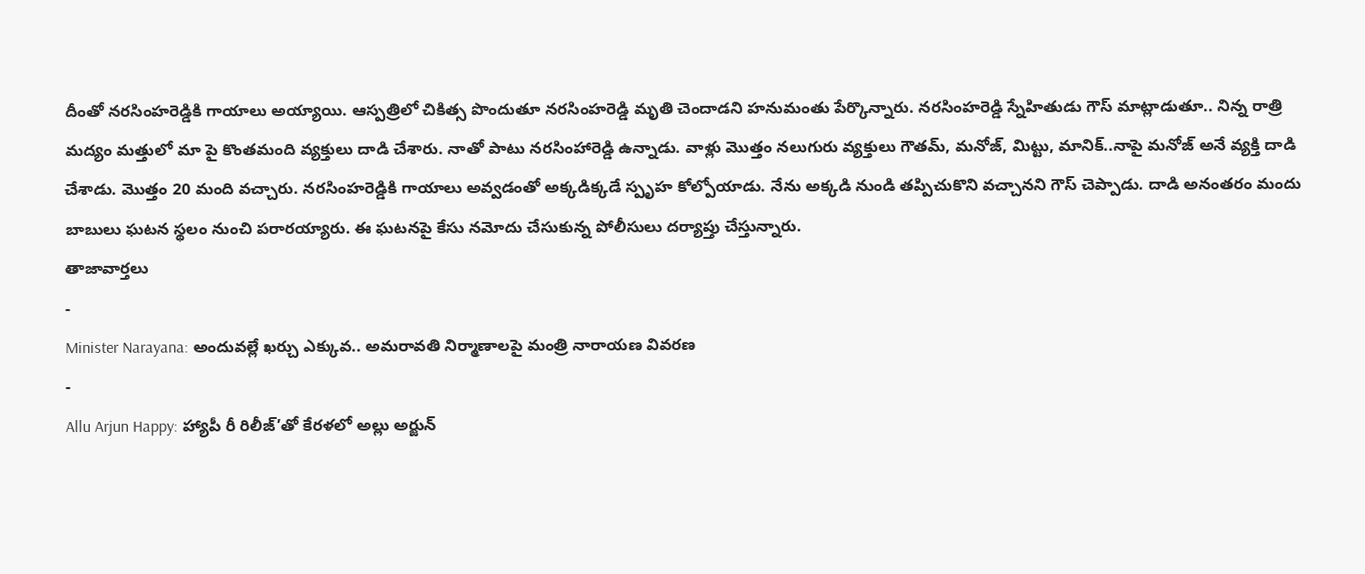దీంతో నరసింహరెడ్డికి గాయాలు అయ్యాయి. ఆస్పత్రిలో చికిత్స పొందుతూ నరసింహరెడ్డి మృతి చెందాడని హనుమంతు పేర్కొన్నారు. నరసింహరెడ్డి స్నేహితుడు గౌస్ మాట్లాడుతూ.. నిన్న రాత్రి మద్యం మత్తులో మా పై కొంతమంది వ్యక్తులు దాడి చేశారు. నాతో పాటు నరసింహారెడ్డి ఉన్నాడు. వాళ్లు మొత్తం నలుగురు వ్యక్తులు గౌతమ్, మనోజ్, మిట్టు, మానిక్..నాపై మనోజ్ అనే వ్యక్తి దాడి చేశాడు. మొత్తం 20 మంది వచ్చారు. నరసింహరెడ్డికి గాయాలు అవ్వడంతో అక్కడిక్కడే స్పృహ కోల్పోయాడు. నేను అక్కడి నుండి తప్పిచుకొని వచ్చానని గౌస్ చెప్పాడు. దాడి అనంతరం మందు బాబులు ఘటన స్థలం నుంచి పరారయ్యారు. ఈ ఘటనపై కేసు నమోదు చేసుకున్న పోలీసులు దర్యాప్తు చేస్తున్నారు.
తాజావార్తలు
-
Minister Narayana: అందువల్లే ఖర్చు ఎక్కువ.. అమరావతి నిర్మాణాలపై మంత్రి నారాయణ వివరణ
-
Allu Arjun Happy: హ్యాపీ రీ రిలీజ్’తో కేరళలో అల్లు అర్జున్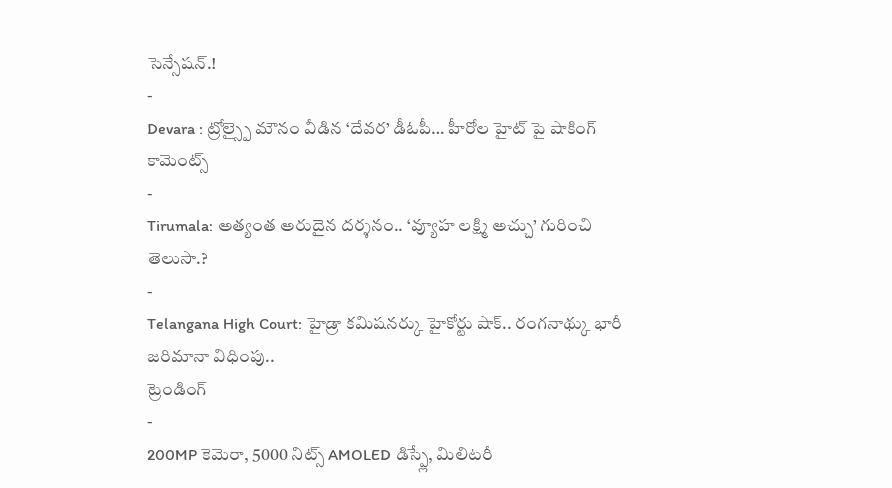సెన్సేషన్.!
-
Devara : ట్రోల్స్పై మౌనం వీడిన ‘దేవర’ డీఓపీ… హీరోల హైట్ పై షాకింగ్ కామెంట్స్
-
Tirumala: అత్యంత అరుదైన దర్శనం.. ‘వ్యూహ లక్ష్మి అచ్చు’ గురించి తెలుసా.?
-
Telangana High Court: హైడ్రా కమిషనర్కు హైకోర్టు షాక్.. రంగనాథ్కు భారీ జరిమానా విధింపు..
ట్రెండింగ్
-
200MP కెమెరా, 5000 నిట్స్ AMOLED డిస్ప్లే, మిలిటరీ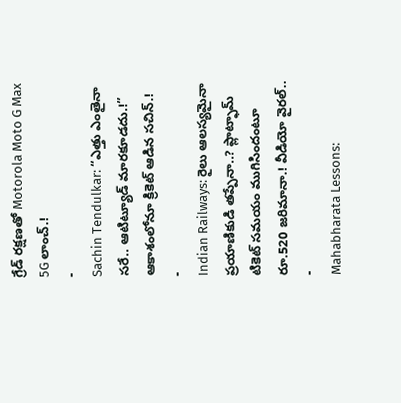గ్రేడ్ రక్షణతో Motorola Moto G Max 5G లాంచ్.!
-
Sachin Tendulkar: “ఎత్తు ఎంతైనా సరే.. ఆటిట్యూడ్ మారకూడదు.!” ఆకాశంలోనూ క్రికెట్ ఆడిన సచిన్.!
-
Indian Railways: రైలు ఆలస్యమైనా ప్రయాణికుడి తప్పేనా..? ప్లాట్ఫామ్ టికెట్ సమయం ముగిసిందంటూ రూ.520 జరిమానా.! వీడియో వైరల్..
-
Mahabharata Lessons: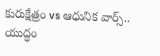కురుక్షేత్రం vs ఆధునిక వార్స్.. యుద్ధం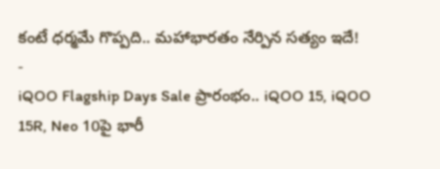కంటే ధర్మమే గొప్పది.. మహాభారతం నేర్పిన సత్యం ఇదే!
-
iQOO Flagship Days Sale ప్రారంభం.. iQOO 15, iQOO 15R, Neo 10పై భారీ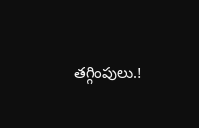తగ్గింపులు.!